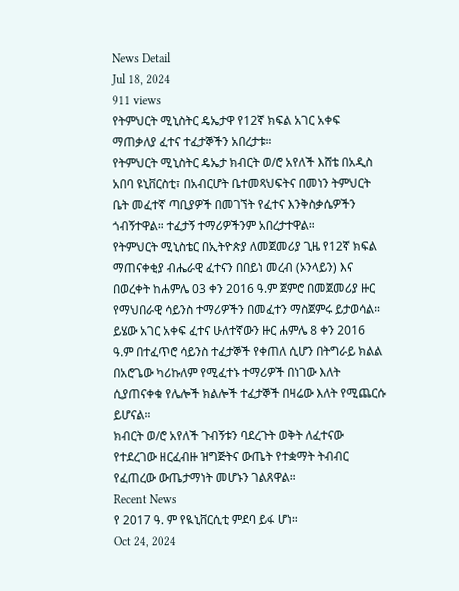News Detail
Jul 18, 2024
911 views
የትምህርት ሚኒስትር ዴኤታዋ የ12ኛ ክፍል አገር አቀፍ ማጠቃለያ ፈተና ተፈታኞችን አበረታቱ።
የትምህርት ሚኒስትር ዴኤታ ክብርት ወ/ሮ አየለች እሸቴ በአዲስ አበባ ዩኒቨርስቲ፣ በአብርሆት ቤተመጻህፍትና በመነን ትምህርት ቤት መፈተኛ ጣቢያዎች በመገኘት የፈተና እንቅስቃሴዎችን ጎብኝተዋል። ተፈታኝ ተማሪዎችንም አበረታተዋል።
የትምህርት ሚኒስቴር በኢትዮጵያ ለመጀመሪያ ጊዜ የ12ኛ ክፍል ማጠናቀቂያ ብሔራዊ ፈተናን በበይነ መረብ (ኦንላይን) እና በወረቀት ከሐምሌ 03 ቀን 2016 ዓ.ም ጀምሮ በመጀመሪያ ዙር የማህበራዊ ሳይንስ ተማሪዎችን በመፈተን ማስጀምሩ ይታወሳል። ይሄው አገር አቀፍ ፈተና ሁለተኛውን ዙር ሐምሌ 8 ቀን 2016 ዓ.ም በተፈጥሮ ሳይንስ ተፈታኞች የቀጠለ ሲሆን በትግራይ ክልል በአሮጌው ካሪኩለም የሚፈተኑ ተማሪዎች በነገው እለት ሲያጠናቀቁ የሌሎች ክልሎች ተፈታኞች በዛሬው እለት የሚጨርሱ ይሆናል።
ክብርት ወ/ሮ አየለች ጉብኝቱን ባደረጉት ወቅት ለፈተናው የተደረገው ዘርፈብዙ ዝግጅትና ውጤት የተቋማት ትብብር የፈጠረው ውጤታማነት መሆኑን ገልጸዋል።
Recent News
የ 2017 ዓ. ም የዪኒቨርሲቲ ምደባ ይፋ ሆነ።
Oct 24, 2024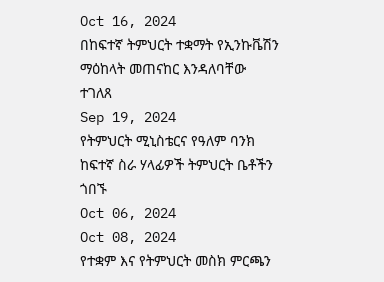Oct 16, 2024
በከፍተኛ ትምህርት ተቋማት የኢንኩቬሽን ማዕከላት መጠናከር እንዳለባቸው ተገለጸ
Sep 19, 2024
የትምህርት ሚኒስቴርና የዓለም ባንክ ከፍተኛ ስራ ሃላፊዎች ትምህርት ቤቶችን ጎበኙ
Oct 06, 2024
Oct 08, 2024
የተቋም እና የትምህርት መስክ ምርጫን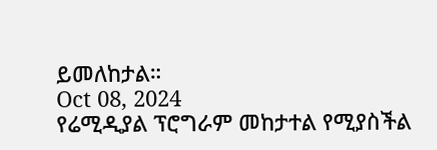ይመለከታል።
Oct 08, 2024
የሬሚዲያል ፕሮግራም መከታተል የሚያስችል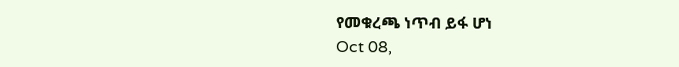የመቁረጫ ነጥብ ይፋ ሆነ
Oct 08,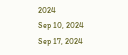2024
Sep 10, 2024
Sep 17, 2024